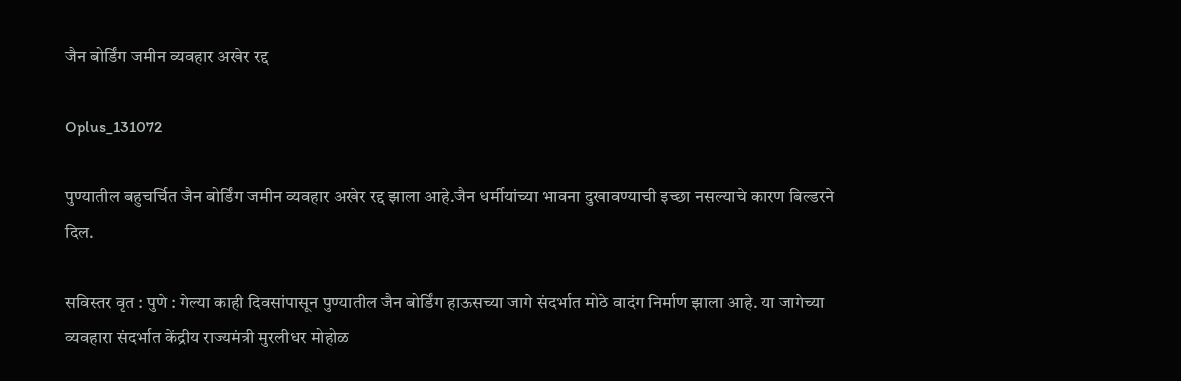जैन बोर्डिंग जमीन व्यवहार अखेर रद्द

Oplus_131072

पुण्यातील बहुचर्चित जैन बोर्डिंग जमीन व्यवहार अखेर रद्द झाला आहे.जैन धर्मीयांच्या भावना दुखावण्याची इच्छा नसल्याचे कारण बिल्डरने दिल.

सविस्तर वृत : पुणे : गेल्या काही दिवसांपासून पुण्यातील जैन बोर्डिंग हाऊसच्या जागे संदर्भात मोठे वादंग निर्माण झाला आहे. या जागेच्या व्यवहारा संदर्भात केंद्रीय राज्यमंत्री मुरलीधर मोहोळ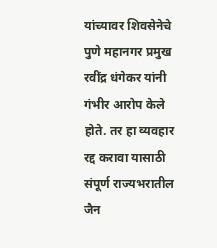यांच्यावर शिवसेनेचे पुणे महानगर प्रमुख रवींद्र धंगेकर यांनी गंभीर आरोप केले होते. तर हा व्यवहार रद्द करावा यासाठी संपूर्ण राज्यभरातील जैन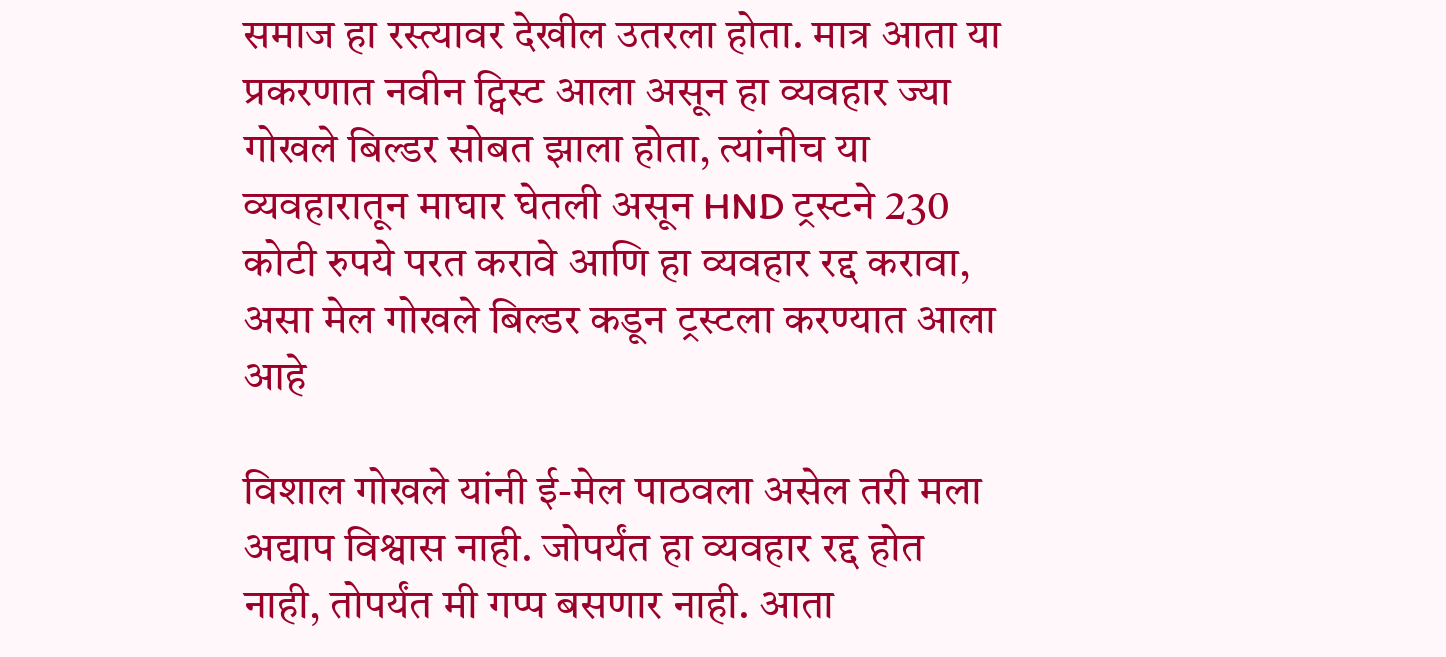समाज हा रस्त्यावर देखील उतरला होता. मात्र आता या प्रकरणात नवीन ट्विस्ट आला असून हा व्यवहार ज्या गोखले बिल्डर सोबत झाला होता, त्यांनीच या व्यवहारातून माघार घेतली असून HND ट्रस्टने 230 कोटी रुपये परत करावे आणि हा व्यवहार रद्द करावा, असा मेल गोखले बिल्डर कडून ट्रस्टला करण्यात आला आहे

विशाल गोखले यांनी ई-मेल पाठवला असेल तरी मला अद्याप विश्वास नाही. जोपर्यंत हा व्यवहार रद्द होत नाही, तोपर्यंत मी गप्प बसणार नाही. आता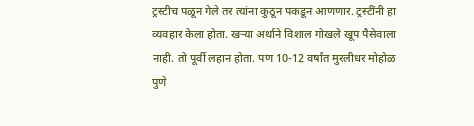ट्रस्टीच पळून गेले तर त्यांना कुठून पकडून आणणार. ट्रस्टींनी हा व्यवहार केला होता. खऱ्या अर्थाने विशाल गोखले खूप पैसेवाला नाही. तो पूर्वी लहान होता. पण 10-12 वर्षांत मुरलीधर मोहोळ पुणे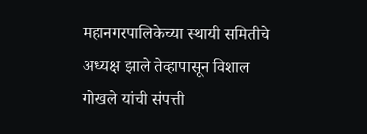महानगरपालिकेच्या स्थायी समितीचे अध्यक्ष झाले तेव्हापासून विशाल गोखले यांची संपत्ती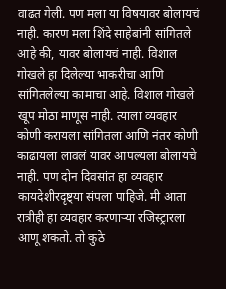वाढत गेली. पण मला या विषयावर बोलायचं नाही. कारण मला शिंदे साहेबांनी सांगितले आहे की, यावर बोलायचं नाही. विशाल गोखले हा दिलेल्या भाकरीचा आणि सांगितलेल्या कामाचा आहे. विशाल गोखले खूप मोठा माणूस नाही. त्याला व्यवहार कोणी करायला सांगितला आणि नंतर कोणी काढायला लावलं यावर आपल्यला बोलायचे नाही. पण दोन दिवसांत हा व्यवहार कायदेशीरदृष्ट्या संपला पाहिजे. मी आता रात्रीही हा व्यवहार करणाऱ्या रजिस्ट्रारला आणू शकतो. तो कुठे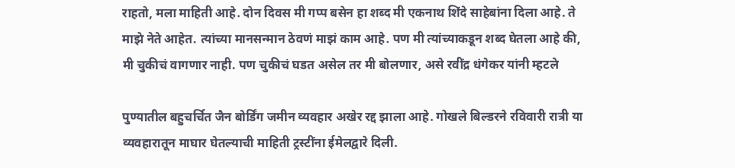राहतो, मला माहिती आहे. दोन दिवस मी गप्प बसेन हा शब्द मी एकनाथ शिंदे साहेबांना दिला आहे. ते माझे नेते आहेत. त्यांच्या मानसन्मान ठेवणं माझं काम आहे. पण मी त्यांच्याकडून शब्द घेतला आहे की, मी चुकीचं वागणार नाही. पण चुकीचं घडत असेल तर मी बोलणार, असे रवींद्र धंगेकर यांनी म्हटले

पुण्यातील बहुचर्चित जैन बोर्डिंग जमीन व्यवहार अखेर रद्द झाला आहे. गोखले बिल्डरने रविवारी रात्री या व्यवहारातून माघार घेतल्याची माहिती ट्रस्टींना ईमेलद्वारे दिली.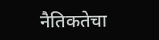नैतिकतेचा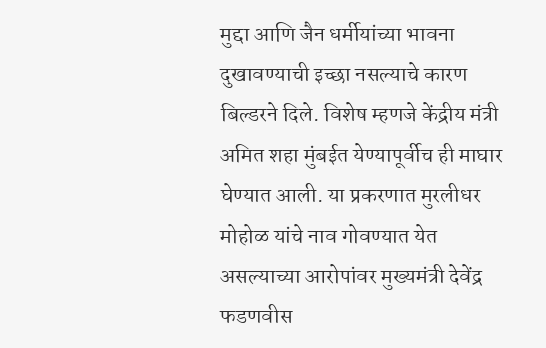मुद्दा आणि जैन धर्मीयांच्या भावना दुखावण्याची इच्छा नसल्याचे कारण बिल्डरने दिले. विशेष म्हणजे केंद्रीय मंत्री अमित शहा मुंबईत येण्यापूर्वीच ही माघार घेण्यात आली. या प्रकरणात मुरलीधर मोहोळ यांचे नाव गोवण्यात येत असल्याच्या आरोपांवर मुख्यमंत्री देवेंद्र फडणवीस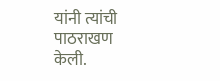यांनी त्यांची पाठराखण केली.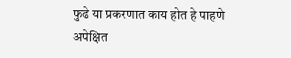फुढे या प्रकरणात काय होत हे पाहणे अपेक्षित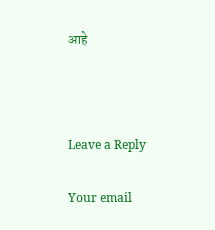आहे



Leave a Reply

Your email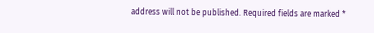address will not be published. Required fields are marked *